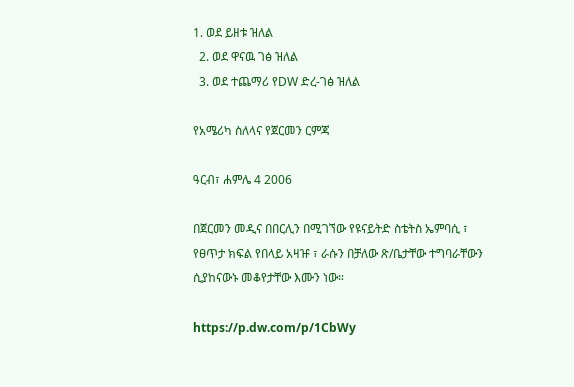1. ወደ ይዘቱ ዝለል
  2. ወደ ዋናዉ ገፅ ዝለል
  3. ወደ ተጨማሪ የDW ድረ-ገፅ ዝለል

የአሜሪካ ስለላና የጀርመን ርምጃ

ዓርብ፣ ሐምሌ 4 2006

በጀርመን መዲና በበርሊን በሚገኘው የዩናይትድ ስቴትስ ኤምባሲ ፣ የፀጥታ ክፍል የበላይ አዛዡ ፣ ራሱን በቻለው ጽ/ቤታቸው ተግባራቸውን ሲያከናውኑ መቆየታቸው እሙን ነው።

https://p.dw.com/p/1CbWy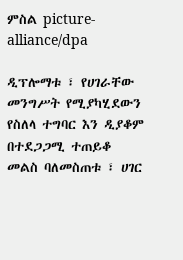ምስል picture-alliance/dpa

ዲፕሎማቱ ፣ የሀገራቸው መንግሥት የሚያካሂደውን የስለላ ተግባር እን ዲያቆም በተደጋጋሚ ተጠይቆ መልስ ባለመስጠቱ ፣ ሀገር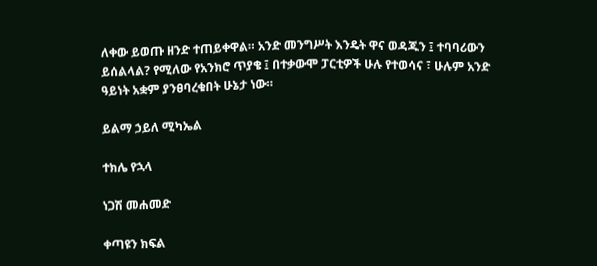ለቀው ይወጡ ዘንድ ተጠይቀዋል። አንድ መንግሥት እንዴት ዋና ወዳጁን ፤ ተባባሪውን ይሰልላል? የሚለው የአንክሮ ጥያቄ ፤ በተቃውሞ ፓርቲዎች ሁሉ የተወሳና ፣ ሁሉም አንድ ዓይነት አቋም ያንፀባረቁበት ሁኔታ ነው።

ይልማ ኃይለ ሚካኤል

ተክሌ የኋላ

ነጋሽ መሐመድ

ቀጣዩን ክፍል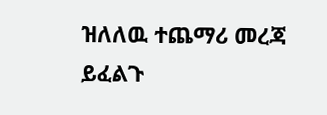ዝለለዉ ተጨማሪ መረጃ ይፈልጉ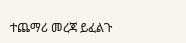ተጨማሪ መረጃ ይፈልጉ